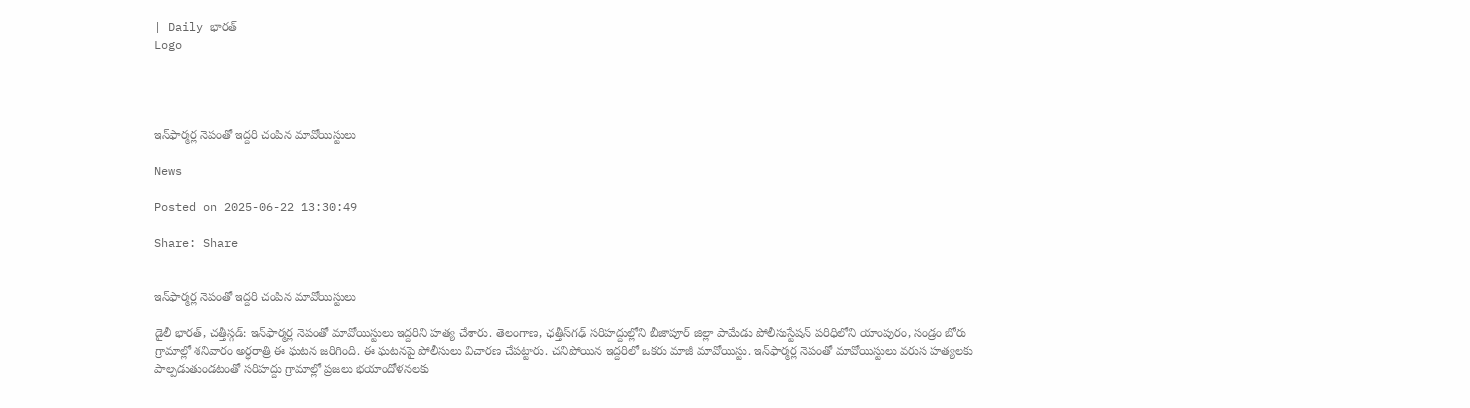| Daily భారత్
Logo




ఇన్‌ఫార్మర్ల నెపంతో ఇద్దరి చంపిన మావోయిస్టులు

News

Posted on 2025-06-22 13:30:49

Share: Share


ఇన్‌ఫార్మర్ల నెపంతో ఇద్దరి చంపిన మావోయిస్టులు

డైలీ భారత్, చత్తీస్గడ్: ఇన్‌ఫార్మర్ల నెపంతో మావోయిస్టులు ఇద్దరిని హత్య చేశారు. తెలంగాణ, ఛత్తీస్‌గఢ్‌ సరిహద్దుల్లోని బీజాపూర్ జిల్లా పామేడు పోలీసుస్టేషన్ పరిధిలోని యాంపురం, సండ్రం బోరు గ్రామాల్లో శనివారం అర్ధరాత్రి ఈ ఘటన జరిగింది. ఈ ఘటనపై పోలీసులు విచారణ చేపట్టారు. చనిపోయిన ఇద్దరిలో ఒకరు మాజీ మావోయిస్టు. ఇన్‌ఫార్మర్ల నెపంతో మావోయిస్టులు వరుస హత్యలకు పాల్పడుతుండటంతో సరిహద్దు గ్రామాల్లో ప్రజలు భయాందోళనలకు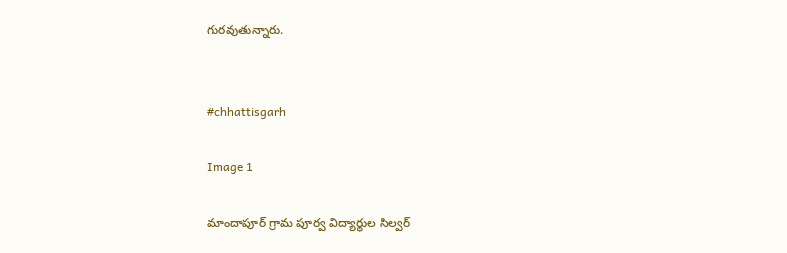గురవుతున్నారు.


#chhattisgarh

Image 1

మాందాపూర్ గ్రామ పూర్వ విద్యార్థుల సిల్వర్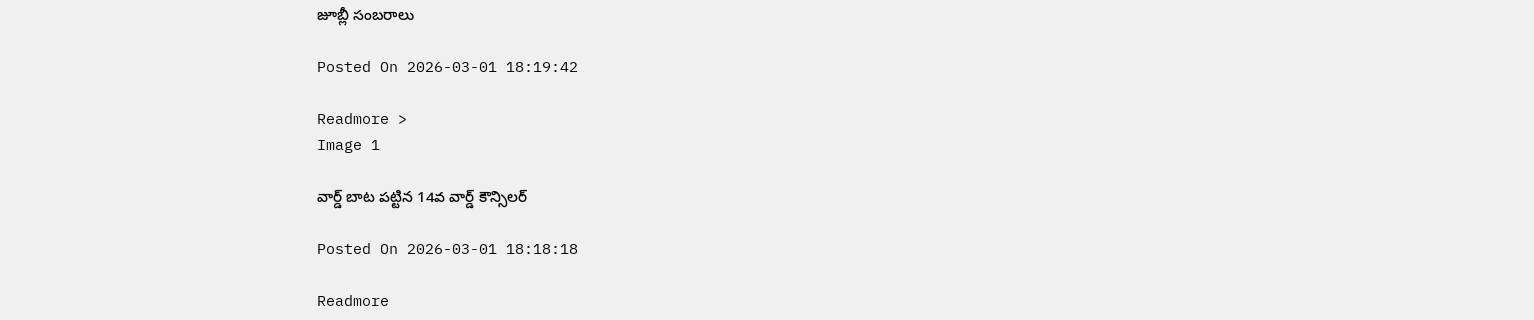జూబ్లీ సంబరాలు

Posted On 2026-03-01 18:19:42

Readmore >
Image 1

వార్డ్ బాట పట్టిన 14వ వార్డ్ కౌన్సిలర్

Posted On 2026-03-01 18:18:18

Readmore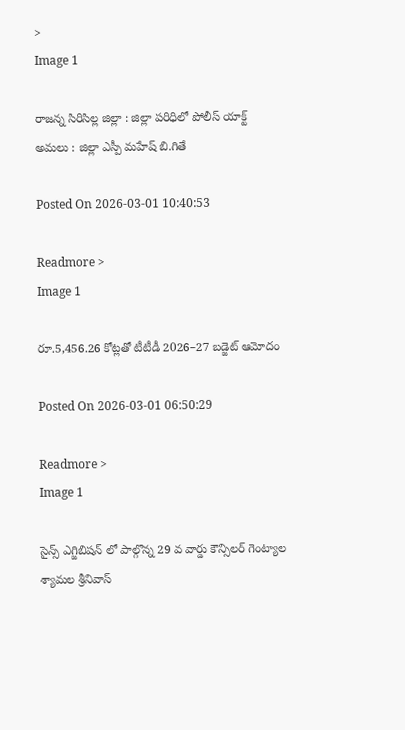>
Image 1

రాజన్న సిరిసిల్ల జిల్లా : జిల్లా పరిధిలో పోలీస్ యాక్ట్ అమలు : జిల్లా ఎస్పీ మహేష్ బి.గితే

Posted On 2026-03-01 10:40:53

Readmore >
Image 1

రూ.5,456.26 కోట్లతో టీటీడీ 2026–27 బడ్జెట్ ఆమోదం

Posted On 2026-03-01 06:50:29

Readmore >
Image 1

సైన్స్ ఎగ్జిబిషన్ లో పాల్గొన్న 29 వ వార్డు కౌన్సిలర్ గెంట్యాల శ్యామల శ్రీనివాస్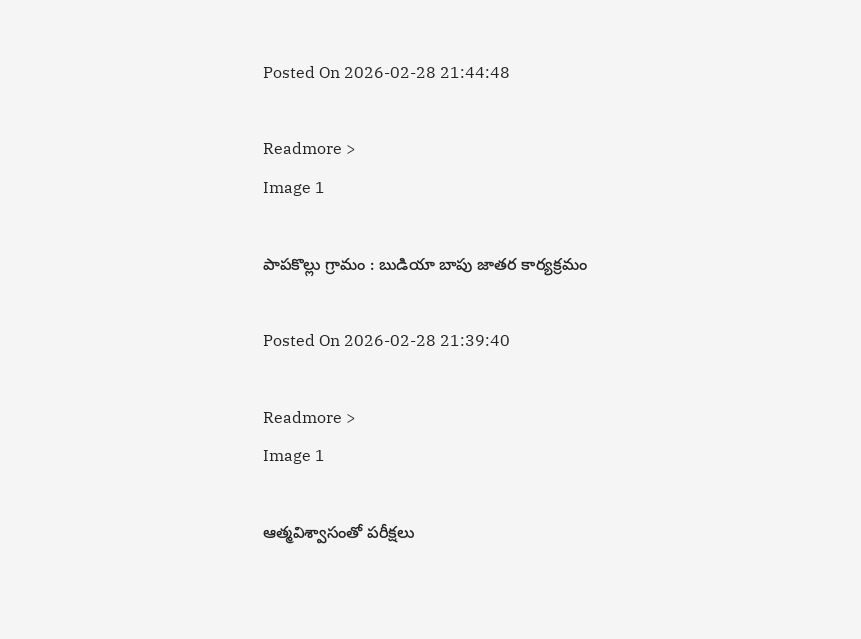Posted On 2026-02-28 21:44:48

Readmore >
Image 1

పాపకొల్లు గ్రామం : బుడియా బాపు జాతర కార్యక్రమం

Posted On 2026-02-28 21:39:40

Readmore >
Image 1

ఆత్మవిశ్వాసంతో పరీక్షలు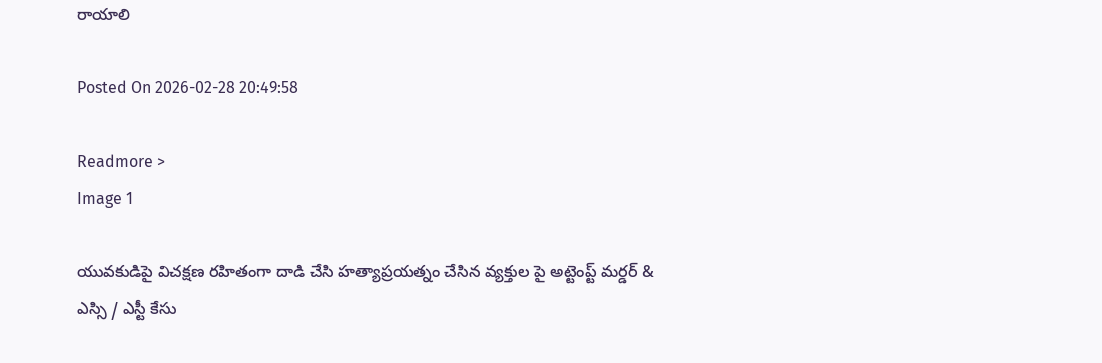రాయాలి

Posted On 2026-02-28 20:49:58

Readmore >
Image 1

యువకుడిపై విచక్షణ రహితంగా దాడి చేసి హత్యాప్రయత్నం చేసిన వ్యక్తుల పై అట్టెంప్ట్ మర్డర్ & ఎస్సి / ఎస్టీ కేసు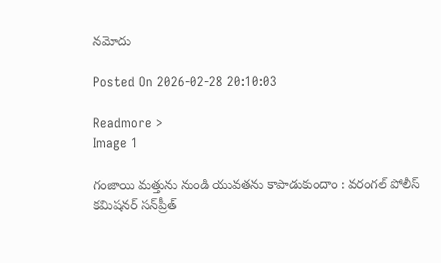నమోదు

Posted On 2026-02-28 20:10:03

Readmore >
Image 1

గంజాయి మత్తును నుండి యువతను కాపాడుకుందాం : వరంగల్ పోలీస్ కమిషనర్ సన్‌ప్రీత్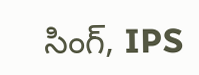సింగ్, IPS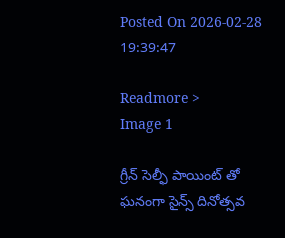Posted On 2026-02-28 19:39:47

Readmore >
Image 1

గ్రీన్ సెల్ఫీ పాయింట్ తో ఘనంగా సైన్స్ దినోత్సవ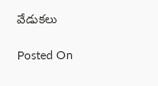వేడుకలు

Posted On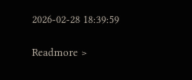2026-02-28 18:39:59

Readmore >